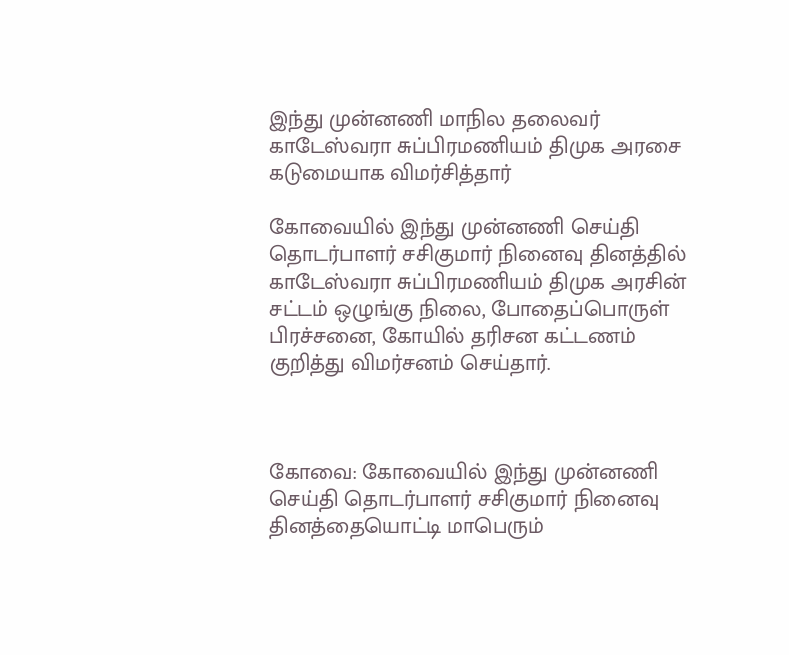இந்து முன்னணி மாநில தலைவர் காடேஸ்வரா சுப்பிரமணியம் திமுக அரசை கடுமையாக விமர்சித்தார்

கோவையில் இந்து முன்னணி செய்தி தொடர்பாளர் சசிகுமார் நினைவு தினத்தில் காடேஸ்வரா சுப்பிரமணியம் திமுக அரசின் சட்டம் ஒழுங்கு நிலை, போதைப்பொருள் பிரச்சனை, கோயில் தரிசன கட்டணம் குறித்து விமர்சனம் செய்தார்.



கோவை: கோவையில் இந்து முன்னணி செய்தி தொடர்பாளர் சசிகுமார் நினைவு தினத்தையொட்டி மாபெரும்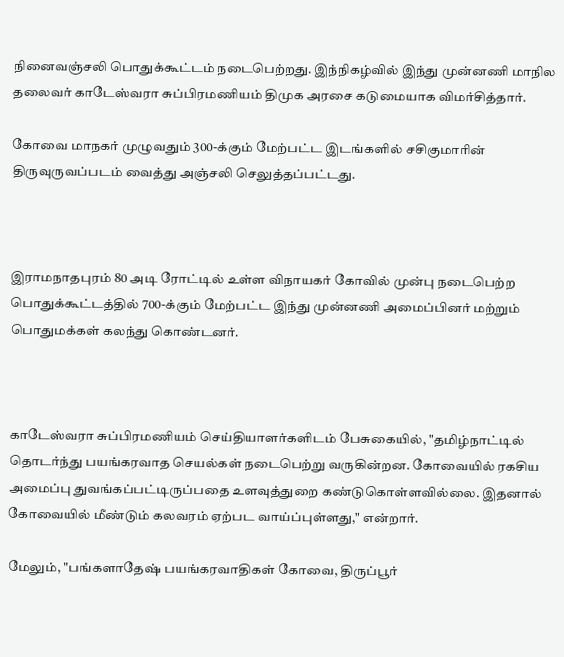நினைவஞ்சலி பொதுக்கூட்டம் நடைபெற்றது. இந்நிகழ்வில் இந்து முன்னணி மாநில தலைவர் காடேஸ்வரா சுப்பிரமணியம் திமுக அரசை கடுமையாக விமர்சித்தார்.

கோவை மாநகர் முழுவதும் 300-க்கும் மேற்பட்ட இடங்களில் சசிகுமாரின் திருவுருவப்படம் வைத்து அஞ்சலி செலுத்தப்பட்டது.



இராமநாதபுரம் 80 அடி ரோட்டில் உள்ள விநாயகர் கோவில் முன்பு நடைபெற்ற பொதுக்கூட்டத்தில் 700-க்கும் மேற்பட்ட இந்து முன்னணி அமைப்பினர் மற்றும் பொதுமக்கள் கலந்து கொண்டனர்.



காடேஸ்வரா சுப்பிரமணியம் செய்தியாளர்களிடம் பேசுகையில், "தமிழ்நாட்டில் தொடர்ந்து பயங்கரவாத செயல்கள் நடைபெற்று வருகின்றன. கோவையில் ரகசிய அமைப்பு துவங்கப்பட்டிருப்பதை உளவுத்துறை கண்டுகொள்ளவில்லை. இதனால் கோவையில் மீண்டும் கலவரம் ஏற்பட வாய்ப்புள்ளது," என்றார்.

மேலும், "பங்களாதேஷ் பயங்கரவாதிகள் கோவை, திருப்பூர்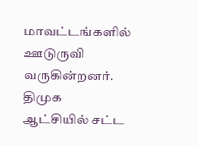மாவட்டங்களில் ஊடுருவி வருகின்றனர். திமுக ஆட்சியில் சட்ட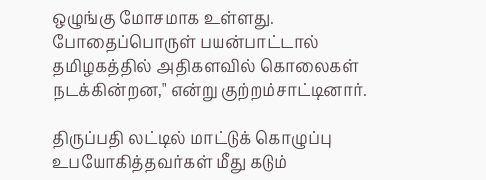ஒழுங்கு மோசமாக உள்ளது. போதைப்பொருள் பயன்பாட்டால் தமிழகத்தில் அதிகளவில் கொலைகள் நடக்கின்றன," என்று குற்றம்சாட்டினார்.

திருப்பதி லட்டில் மாட்டுக் கொழுப்பு உபயோகித்தவர்கள் மீது கடும்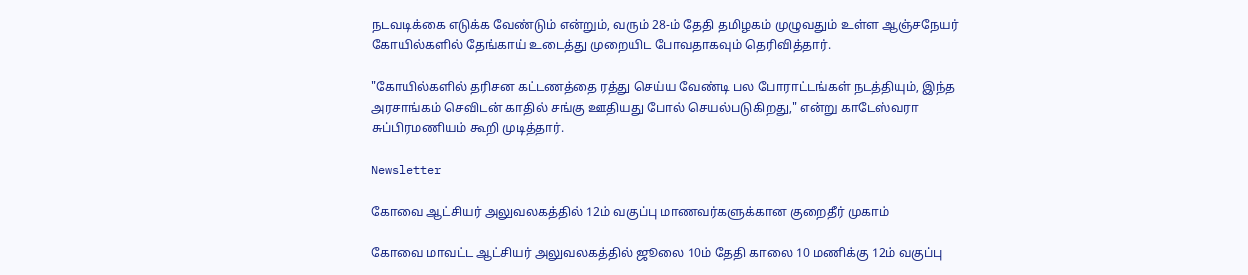நடவடிக்கை எடுக்க வேண்டும் என்றும், வரும் 28-ம் தேதி தமிழகம் முழுவதும் உள்ள ஆஞ்சநேயர் கோயில்களில் தேங்காய் உடைத்து முறையிட போவதாகவும் தெரிவித்தார்.

"கோயில்களில் தரிசன கட்டணத்தை ரத்து செய்ய வேண்டி பல போராட்டங்கள் நடத்தியும், இந்த அரசாங்கம் செவிடன் காதில் சங்கு ஊதியது போல் செயல்படுகிறது," என்று காடேஸ்வரா சுப்பிரமணியம் கூறி முடித்தார்.

Newsletter

கோவை ஆட்சியர் அலுவலகத்தில் 12ம் வகுப்பு மாணவர்களுக்கான குறைதீர் முகாம்

கோவை மாவட்ட ஆட்சியர் அலுவலகத்தில் ஜூலை 10ம் தேதி காலை 10 மணிக்கு 12ம் வகுப்பு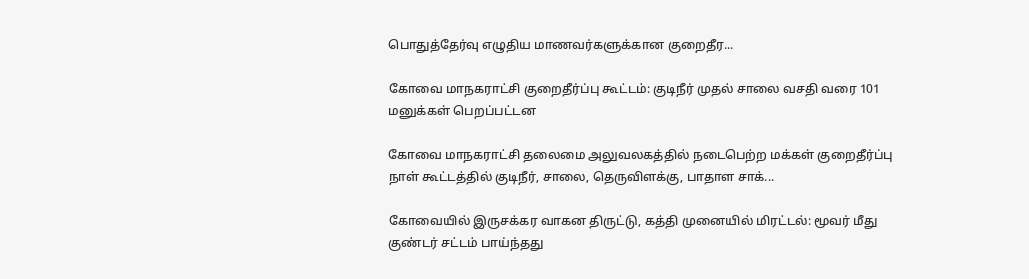பொதுத்தேர்வு எழுதிய மாணவர்களுக்கான குறைதீர...

கோவை மாநகராட்சி குறைதீர்ப்பு கூட்டம்: குடிநீர் முதல் சாலை வசதி வரை 101 மனுக்கள் பெறப்பட்டன

கோவை மாநகராட்சி தலைமை அலுவலகத்தில் நடைபெற்ற மக்கள் குறைதீர்ப்பு நாள் கூட்டத்தில் குடிநீர், சாலை, தெருவிளக்கு, பாதாள சாக்...

கோவையில் இருசக்கர வாகன திருட்டு, கத்தி முனையில் மிரட்டல்: மூவர் மீது குண்டர் சட்டம் பாய்ந்தது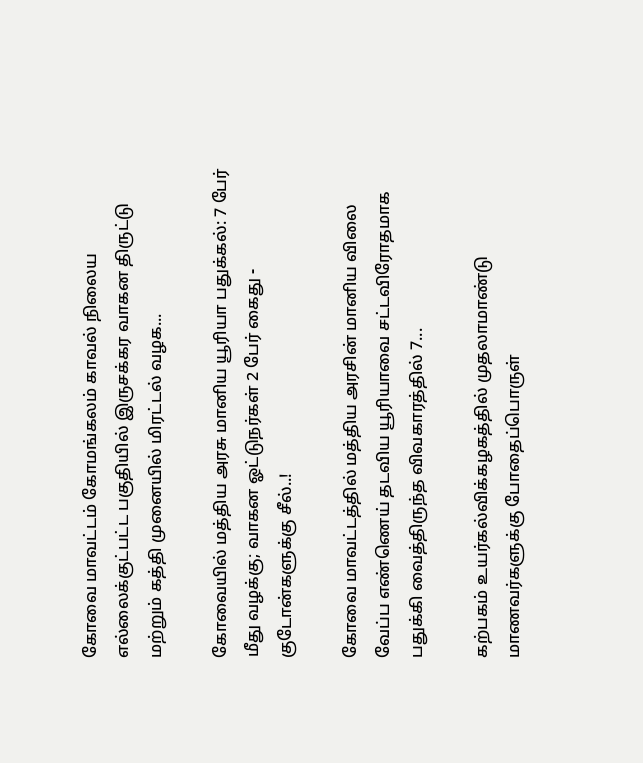கோவை மாவட்டம் கோமங்கலம் காவல் நிலைய எல்லைக்குட்பட்ட பகுதியில் இருசக்கர வாகன திருட்டு மற்றும் கத்தி முனையில் மிரட்டல் வழக...

கோவையில் மத்திய அரசு மானிய யூரியா பதுக்கல்: 7 பேர் மீது வழக்கு; வாகன ஓட்டுநர்கள் 2 பேர் கைது - குடோன்களுக்கு சீல்..!

கோவை மாவட்டத்தில் மத்திய அரசின் மானிய விலை வேப்ப எண்ணெய் தடவிய யூரியாவை சட்டவிரோதமாக பதுக்கி வைத்திருந்த விவகாரத்தில் 7...

கற்பகம் உயர்கல்விக்கழகத்தில் முதலாமாண்டு மாணவர்களுக்கு போதைப்பொருள்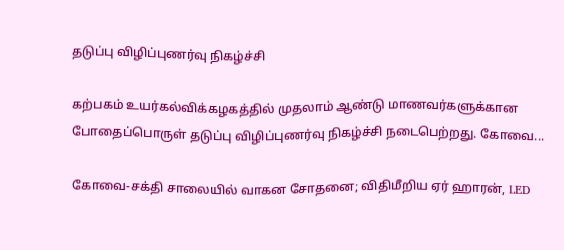தடுப்பு விழிப்புணர்வு நிகழ்ச்சி

கற்பகம் உயர்கல்விக்கழகத்தில் முதலாம் ஆண்டு மாணவர்களுக்கான போதைப்பொருள் தடுப்பு விழிப்புணர்வு நிகழ்ச்சி நடைபெற்றது. கோவை...

கோவை-சக்தி சாலையில் வாகன சோதனை; விதிமீறிய ஏர் ஹாரன், LED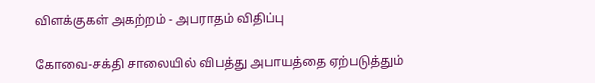விளக்குகள் அகற்றம் - அபராதம் விதிப்பு

கோவை-சக்தி சாலையில் விபத்து அபாயத்தை ஏற்படுத்தும்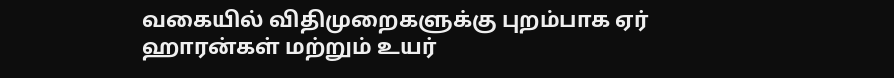வகையில் விதிமுறைகளுக்கு புறம்பாக ஏர் ஹாரன்கள் மற்றும் உயர்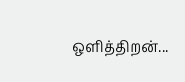ஒளித்திறன்...